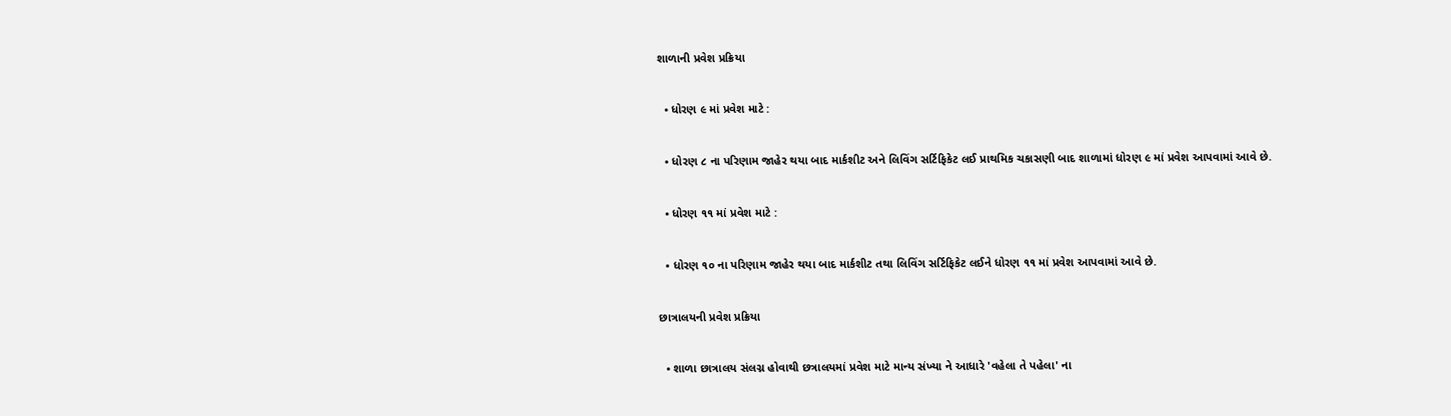શાળાની પ્રવેશ પ્રક્રિયા

  • ધોરણ ૯ માં પ્રવેશ માટે :

  • ધોરણ ૮ ના પરિણામ જાહેર થયા બાદ માર્કશીટ અને લિવિંગ સર્ટિફિકેટ લઈ પ્રાથમિક ચકાસણી બાદ શાળામાં ધોરણ ૯ માં પ્રવેશ આપવામાં આવે છે.

  • ધોરણ ૧૧ માં પ્રવેશ માટે :

  • ધોરણ ૧૦ ના પરિણામ જાહેર થયા બાદ માર્કશીટ તથા લિવિંગ સર્ટિફિકેટ લઈને ધોરણ ૧૧ માં પ્રવેશ આપવામાં આવે છે.

છાત્રાલયની પ્રવેશ પ્રક્રિયા

  • શાળા છાત્રાલય સંલગ્ન હોવાથી છત્રાલયમાં પ્રવેશ માટે માન્ય સંખ્યા ને આધારે 'વહેલા તે પહેલા' ના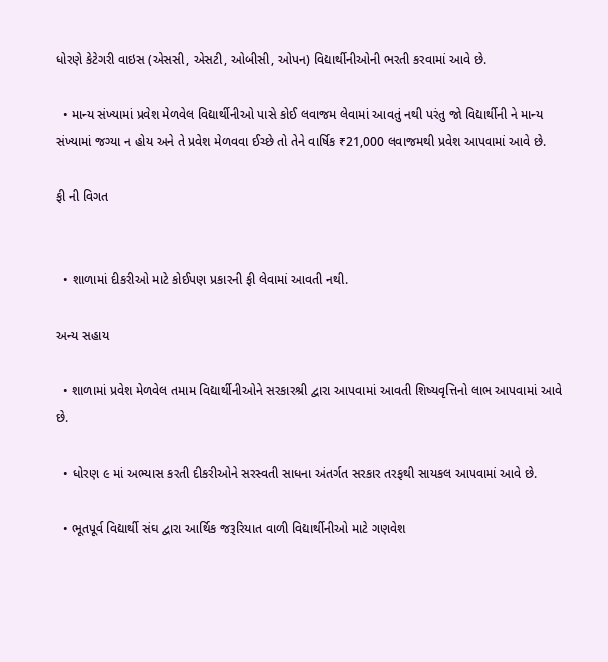ધોરણે કેટેગરી વાઇસ (એસસી, એસટી, ઓબીસી, ઓપન) વિદ્યાર્થીનીઓની ભરતી કરવામાં આવે છે.

  • માન્ય સંખ્યામાં પ્રવેશ મેળવેલ વિદ્યાર્થીનીઓ પાસે કોઈ લવાજમ લેવામાં આવતું નથી પરંતુ જો વિદ્યાર્થીની ને માન્ય સંખ્યામાં જગ્યા ન હોય અને તે પ્રવેશ મેળવવા ઈચ્છે તો તેને વાર્ષિક ₹21,000 લવાજમથી પ્રવેશ આપવામાં આવે છે.

ફી ની વિગત


  • શાળામાં દીકરીઓ માટે કોઈપણ પ્રકારની ફી લેવામાં આવતી નથી.

અન્ય સહાય

  • શાળામાં પ્રવેશ મેળવેલ તમામ વિદ્યાર્થીનીઓને સરકારશ્રી દ્વારા આપવામાં આવતી શિષ્યવૃત્તિનો લાભ આપવામાં આવે છે.

  • ધોરણ ૯ માં અભ્યાસ કરતી દીકરીઓને સરસ્વતી સાધના અંતર્ગત સરકાર તરફથી સાયકલ આપવામાં આવે છે.

  • ભૂતપૂર્વ વિદ્યાર્થી સંઘ દ્વારા આર્થિક જરૂરિયાત વાળી વિદ્યાર્થીનીઓ માટે ગણવેશ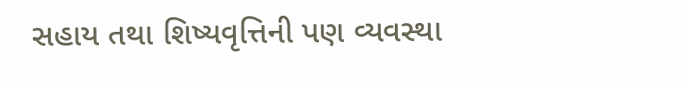સહાય તથા શિષ્યવૃત્તિની પણ વ્યવસ્થા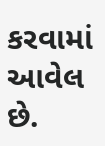કરવામાં આવેલ છે.